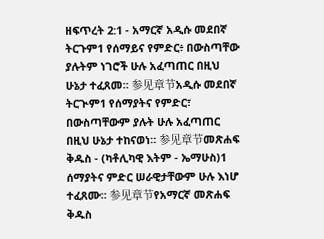ዘፍጥረት 2:1 - አማርኛ አዲሱ መደበኛ ትርጉም1 የሰማይና የምድር፥ በውስጣቸው ያሉትም ነገሮች ሁሉ አፈጣጠር በዚህ ሁኔታ ተፈጸመ። 参见章节አዲሱ መደበኛ ትርጒም1 የሰማያትና የምድር፣ በውስጣቸውም ያሉት ሁሉ አፈጣጠር በዚህ ሁኔታ ተከናወነ። 参见章节መጽሐፍ ቅዱስ - (ካቶሊካዊ እትም - ኤማሁስ)1 ሰማያትና ምድር ሠራዊታቸውም ሁሉ እነሆ ተፈጸሙ። 参见章节የአማርኛ መጽሐፍ ቅዱስ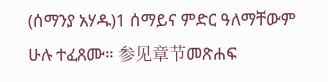(ሰማንያ አሃዱ)1 ሰማይና ምድር ዓለማቸውም ሁሉ ተፈጸሙ። 参见章节መጽሐፍ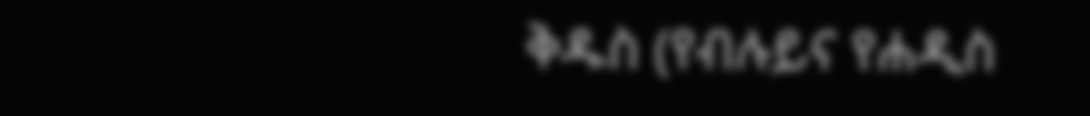ቅዱስ (የብሉይና የሐዲስ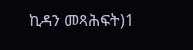ኪዳን መጻሕፍት)1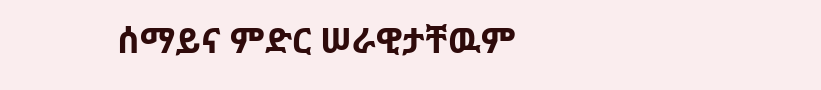ሰማይና ምድር ሠራዊታቸዉም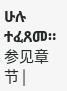ሁሉ ተፈጸመ። 参见章节 |